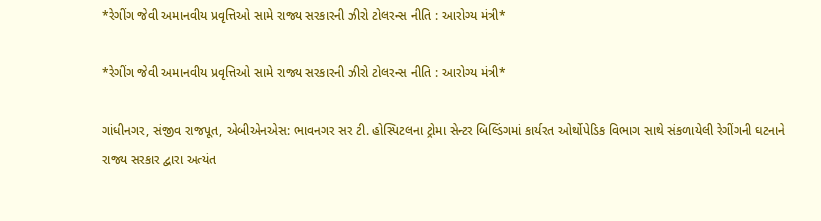*રેગીંગ જેવી અમાનવીય પ્રવૃત્તિઓ સામે રાજ્ય સરકારની ઝીરો ટોલરન્સ નીતિ : આરોગ્ય મંત્રી*

*રેગીંગ જેવી અમાનવીય પ્રવૃત્તિઓ સામે રાજ્ય સરકારની ઝીરો ટોલરન્સ નીતિ : આરોગ્ય મંત્રી*

ગાંધીનગર, સંજીવ રાજપૂત, એબીએનએસ: ભાવનગર સર ટી. હોસ્પિટલના ટ્રોમા સેન્ટર બિલ્ડિંગમાં કાર્યરત ઓર્થોપેડિક વિભાગ સાથે સંકળાયેલી રેગીંગની ઘટનાને રાજ્ય સરકાર દ્વારા અત્યંત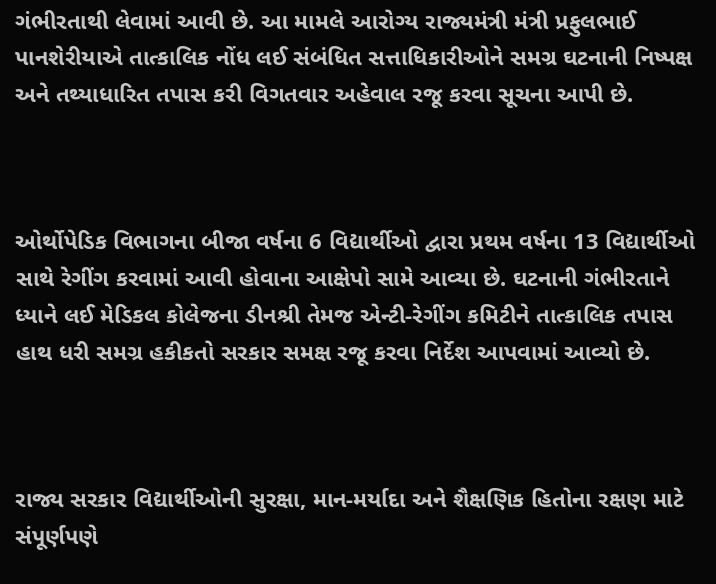ગંભીરતાથી લેવામાં આવી છે. આ મામલે આરોગ્ય રાજ્યમંત્રી મંત્રી પ્રફુલભાઈ પાનશેરીયાએ તાત્કાલિક નોંધ લઈ સંબંધિત સત્તાધિકારીઓને સમગ્ર ઘટનાની નિષ્પક્ષ અને તથ્યાધારિત તપાસ કરી વિગતવાર અહેવાલ રજૂ કરવા સૂચના આપી છે.



ઓર્થોપેડિક વિભાગના બીજા વર્ષના 6 વિદ્યાર્થીઓ દ્વારા પ્રથમ વર્ષના 13 વિદ્યાર્થીઓ સાથે રેગીંગ કરવામાં આવી હોવાના આક્ષેપો સામે આવ્યા છે. ઘટનાની ગંભીરતાને ધ્યાને લઈ મેડિકલ કોલેજના ડીનશ્રી તેમજ એન્ટી-રેગીંગ કમિટીને તાત્કાલિક તપાસ હાથ ધરી સમગ્ર હકીકતો સરકાર સમક્ષ રજૂ કરવા નિર્દેશ આપવામાં આવ્યો છે.



રાજ્ય સરકાર વિદ્યાર્થીઓની સુરક્ષા, માન-મર્યાદા અને શૈક્ષણિક હિતોના રક્ષણ માટે સંપૂર્ણપણે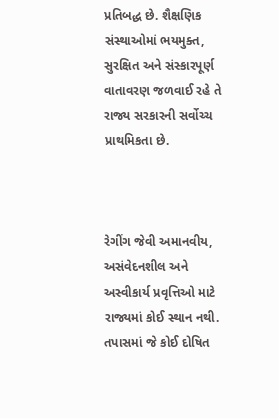પ્રતિબદ્ધ છે. શૈક્ષણિક સંસ્થાઓમાં ભયમુક્ત, સુરક્ષિત અને સંસ્કારપૂર્ણ વાતાવરણ જળવાઈ રહે તે રાજ્ય સરકારની સર્વોચ્ચ પ્રાથમિકતા છે.



રેગીંગ જેવી અમાનવીય, અસંવેદનશીલ અને અસ્વીકાર્ય પ્રવૃત્તિઓ માટે રાજ્યમાં કોઈ સ્થાન નથી. તપાસમાં જે કોઈ દોષિત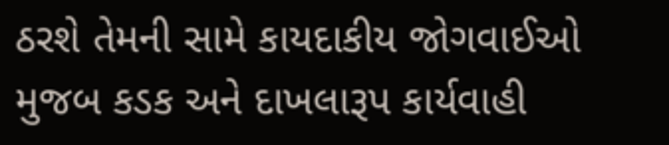ઠરશે તેમની સામે કાયદાકીય જોગવાઈઓ મુજબ કડક અને દાખલારૂપ કાર્યવાહી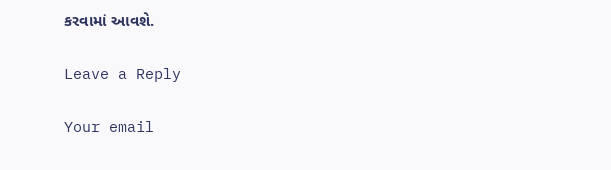કરવામાં આવશે.

Leave a Reply

Your email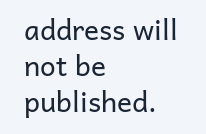address will not be published.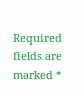Required fields are marked *